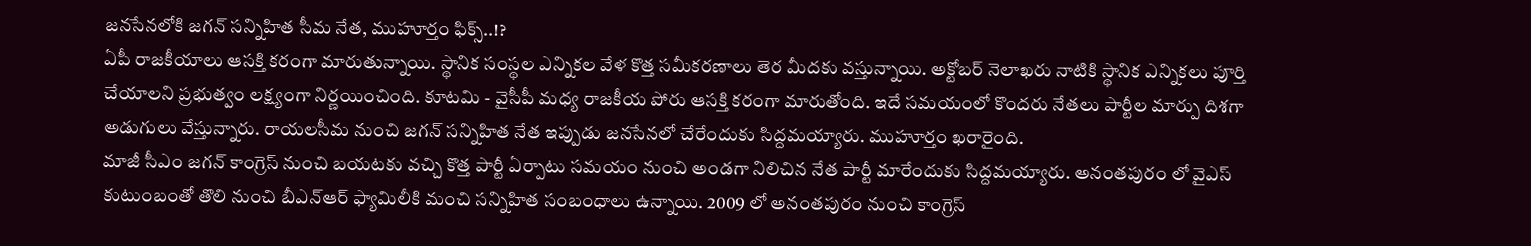జనసేనలోకి జగన్ సన్నిహిత సీమ నేత, ముహూర్తం ఫిక్స్..!?
ఏపీ రాజకీయాలు ఆసక్తి కరంగా మారుతున్నాయి. స్థానిక సంస్థల ఎన్నికల వేళ కొత్త సమీకరణాలు తెర మీదకు వస్తున్నాయి. అక్టోబర్ నెలాఖరు నాటికి స్థానిక ఎన్నికలు పూర్తి చేయాలని ప్రభుత్వం లక్ష్యంగా నిర్ణయించింది. కూటమి - వైసీపీ మధ్య రాజకీయ పోరు ఆసక్తి కరంగా మారుతోంది. ఇదే సమయంలో కొందరు నేతలు పార్టీల మార్పు దిశగా అడుగులు వేస్తున్నారు. రాయలసీమ నుంచి జగన్ సన్నిహిత నేత ఇప్పుడు జనసేనలో చేరేందుకు సిద్దమయ్యారు. ముహూర్తం ఖరారైంది.
మాజీ సీఎం జగన్ కాంగ్రెస్ నుంచి బయటకు వచ్చి కొత్త పార్టీ ఏర్పాటు సమయం నుంచి అండగా నిలిచిన నేత పార్టీ మారేందుకు సిద్దమయ్యారు. అనంతపురం లో వైఎస్ కుటుంబంతో తొలి నుంచి బీఎన్ఆర్ ఫ్యామిలీకి మంచి సన్నిహిత సంబంధాలు ఉన్నాయి. 2009 లో అనంతపురం నుంచి కాంగ్రెస్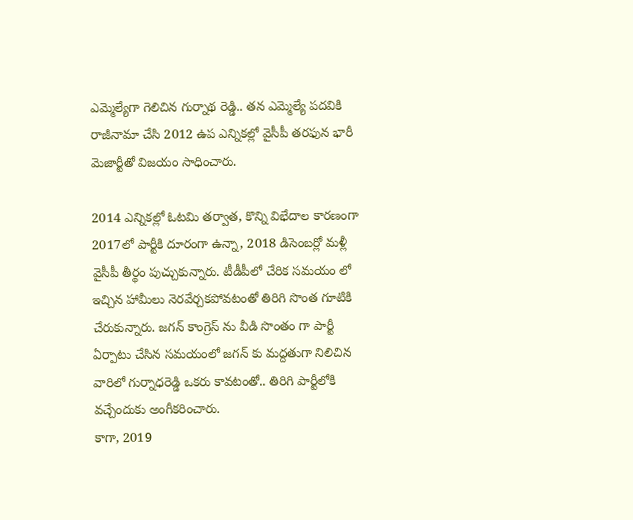ఎమ్మెల్యేగా గెలిచిన గుర్నాథ రెడ్డి.. తన ఎమ్మెల్యే పదవికి రాజీనామా చేసి 2012 ఉప ఎన్నికల్లో వైసీపీ తరఫున భారీ మెజార్టీతో విజయం సాధించారు.

2014 ఎన్నికల్లో ఓటమి తర్వాత, కొన్ని విభేదాల కారణంగా 2017లో పార్టీకి దూరంగా ఉన్నా, 2018 డిసెంబర్లో మళ్లీ వైసీపీ తీర్థం పుచ్చుకున్నారు. టీడీపీలో చేరిక సమయం లో ఇచ్చిన హామీలు నెరవేర్చకపోవటంతో తిరిగి సొంత గూటికి చేరుకున్నారు. జగన్ కాంగ్రెస్ ను వీడి సొంతం గా పార్టీ ఏర్పాటు చేసిన సమయంలో జగన్ కు మద్దతుగా నిలిచిన వారిలో గుర్నాధరెడ్డి ఒకరు కావటంతో.. తిరిగి పార్టీలోకి వచ్చేందుకు అంగీకరించారు.
కాగా, 2019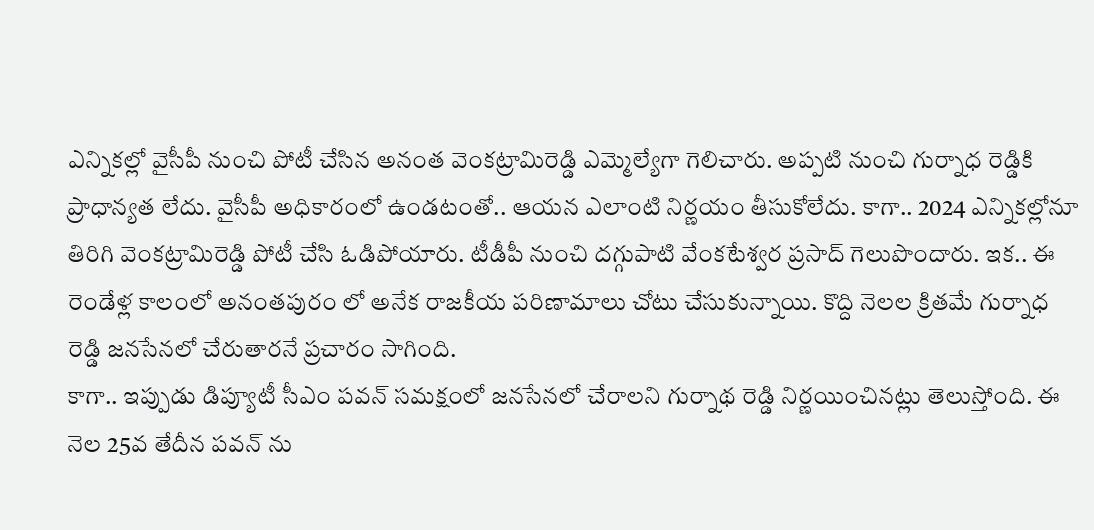ఎన్నికల్లో వైసీపీ నుంచి పోటీ చేసిన అనంత వెంకట్రామిరెడ్డి ఎమ్మెల్యేగా గెలిచారు. అప్పటి నుంచి గుర్నాధ రెడ్డికి ప్రాధాన్యత లేదు. వైసీపీ అధికారంలో ఉండటంతో.. ఆయన ఎలాంటి నిర్ణయం తీసుకోలేదు. కాగా.. 2024 ఎన్నికల్లోనూ తిరిగి వెంకట్రామిరెడ్డి పోటీ చేసి ఓడిపోయారు. టీడీపీ నుంచి దగ్గుపాటి వేంకటేశ్వర ప్రసాద్ గెలుపొందారు. ఇక.. ఈ రెండేళ్ల కాలంలో అనంతపురం లో అనేక రాజకీయ పరిణామాలు చోటు చేసుకున్నాయి. కొద్ది నెలల క్రితమే గుర్నాధ రెడ్డి జనసేనలో చేరుతారనే ప్రచారం సాగింది.
కాగా.. ఇప్పుడు డిప్యూటీ సీఎం పవన్ సమక్షంలో జనసేనలో చేరాలని గుర్నాథ రెడ్డి నిర్ణయించినట్లు తెలుస్తోంది. ఈ నెల 25వ తేదీన పవన్ ను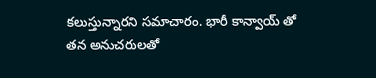కలుస్తున్నారని సమాచారం. భారీ కాన్వాయ్ తో తన అనుచరులతో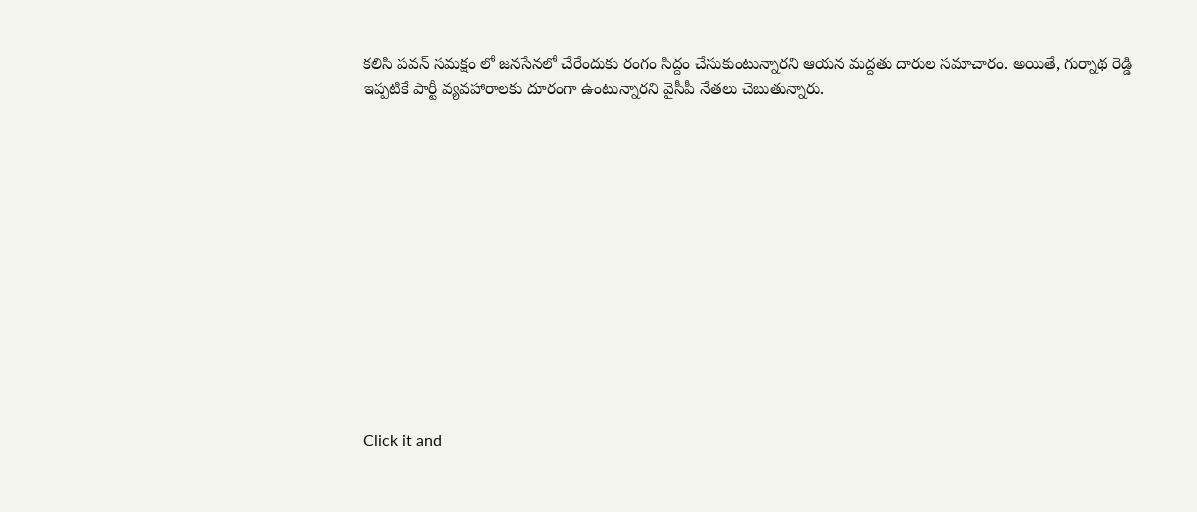కలిసి పవన్ సమక్షం లో జనసేనలో చేరేందుకు రంగం సిద్దం చేసుకుంటున్నారని ఆయన మద్దతు దారుల సమాచారం. అయితే, గుర్నాథ రెడ్డి ఇప్పటికే పార్టీ వ్యవహారాలకు దూరంగా ఉంటున్నారని వైసీపీ నేతలు చెబుతున్నారు.













Click it and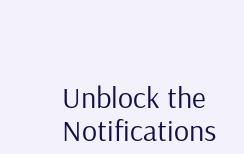Unblock the Notifications